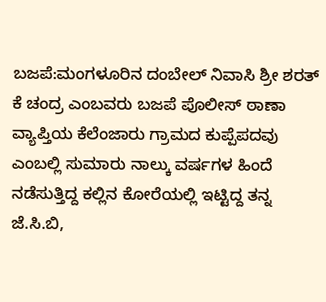ಬಜಪೆ:ಮಂಗಳೂರಿನ ದಂಬೇಲ್ ನಿವಾಸಿ ಶ್ರೀ ಶರತ್ ಕೆ ಚಂದ್ರ ಎಂಬವರು ಬಜಪೆ ಪೊಲೀಸ್ ಠಾಣಾ ವ್ಯಾಪ್ತಿಯ ಕೆಲೆಂಜಾರು ಗ್ರಾಮದ ಕುಪ್ಪೆಪದವು ಎಂಬಲ್ಲಿ ಸುಮಾರು ನಾಲ್ಕು ವರ್ಷಗಳ ಹಿಂದೆ ನಡೆಸುತ್ತಿದ್ದ ಕಲ್ಲಿನ ಕೋರೆಯಲ್ಲಿ ಇಟ್ಟಿದ್ದ ತನ್ನ ಜೆ.ಸಿ.ಬಿ,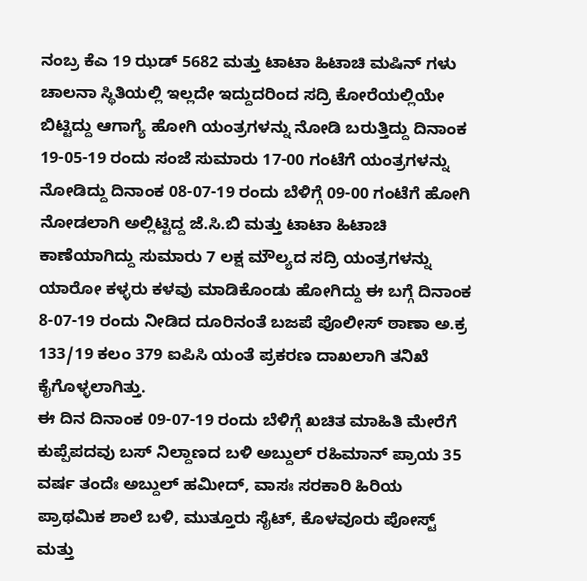ನಂಬ್ರ ಕೆಎ 19 ಝಡ್ 5682 ಮತ್ತು ಟಾಟಾ ಹಿಟಾಚಿ ಮಷಿನ್ ಗಳು ಚಾಲನಾ ಸ್ಥಿತಿಯಲ್ಲಿ ಇಲ್ಲದೇ ಇದ್ದುದರಿಂದ ಸದ್ರಿ ಕೋರೆಯಲ್ಲಿಯೇ ಬಿಟ್ಟಿದ್ದು ಆಗಾಗ್ಯೆ ಹೋಗಿ ಯಂತ್ರಗಳನ್ನು ನೋಡಿ ಬರುತ್ತಿದ್ದು ದಿನಾಂಕ 19-05-19 ರಂದು ಸಂಜೆ ಸುಮಾರು 17-00 ಗಂಟೆಗೆ ಯಂತ್ರಗಳನ್ನು ನೋಡಿದ್ದು ದಿನಾಂಕ 08-07-19 ರಂದು ಬೆಳಿಗ್ಗೆ 09-00 ಗಂಟೆಗೆ ಹೋಗಿ ನೋಡಲಾಗಿ ಅಲ್ಲಿಟ್ಟಿದ್ದ ಜೆ.ಸಿ.ಬಿ ಮತ್ತು ಟಾಟಾ ಹಿಟಾಚಿ ಕಾಣೆಯಾಗಿದ್ದು ಸುಮಾರು 7 ಲಕ್ಷ ಮೌಲ್ಯದ ಸದ್ರಿ ಯಂತ್ರಗಳನ್ನು ಯಾರೋ ಕಳ್ಳರು ಕಳವು ಮಾಡಿಕೊಂಡು ಹೋಗಿದ್ದು ಈ ಬಗ್ಗೆ ದಿನಾಂಕ 8-07-19 ರಂದು ನೀಡಿದ ದೂರಿನಂತೆ ಬಜಪೆ ಪೊಲೀಸ್ ಠಾಣಾ ಅ.ಕ್ರ 133/19 ಕಲಂ 379 ಐಪಿಸಿ ಯಂತೆ ಪ್ರಕರಣ ದಾಖಲಾಗಿ ತನಿಖೆ ಕೈಗೊಳ್ಳಲಾಗಿತ್ತು.
ಈ ದಿನ ದಿನಾಂಕ 09-07-19 ರಂದು ಬೆಳಿಗ್ಗೆ ಖಚಿತ ಮಾಹಿತಿ ಮೇರೆಗೆ ಕುಪ್ಪೆಪದವು ಬಸ್ ನಿಲ್ದಾಣದ ಬಳಿ ಅಬ್ದುಲ್ ರಹಿಮಾನ್ ಪ್ರಾಯ 35 ವರ್ಷ ತಂದೆಃ ಅಬ್ದುಲ್ ಹಮೀದ್, ವಾಸಃ ಸರಕಾರಿ ಹಿರಿಯ ಪ್ರಾಥಮಿಕ ಶಾಲೆ ಬಳಿ, ಮುತ್ತೂರು ಸೈಟ್, ಕೊಳವೂರು ಪೋಸ್ಟ್ ಮತ್ತು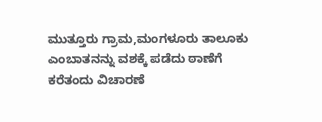ಮುತ್ತೂರು ಗ್ರಾಮ,ಮಂಗಳೂರು ತಾಲೂಕು ಎಂಬಾತನನ್ನು ವಶಕ್ಕೆ ಪಡೆದು ಠಾಣೆಗೆ ಕರೆತಂದು ವಿಚಾರಣೆ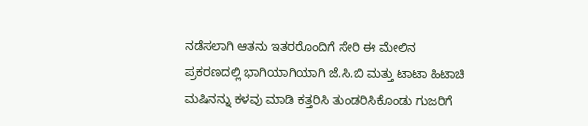ನಡೆಸಲಾಗಿ ಆತನು ಇತರರೊಂದಿಗೆ ಸೇರಿ ಈ ಮೇಲಿನ ಪ್ರಕರಣದಲ್ಲಿ ಭಾಗಿಯಾಗಿಯಾಗಿ ಜೆ.ಸಿ.ಬಿ ಮತ್ತು ಟಾಟಾ ಹಿಟಾಚಿ ಮಷಿನನ್ನು ಕಳವು ಮಾಡಿ ಕತ್ತರಿಸಿ ತುಂಡರಿಸಿಕೊಂಡು ಗುಜರಿಗೆ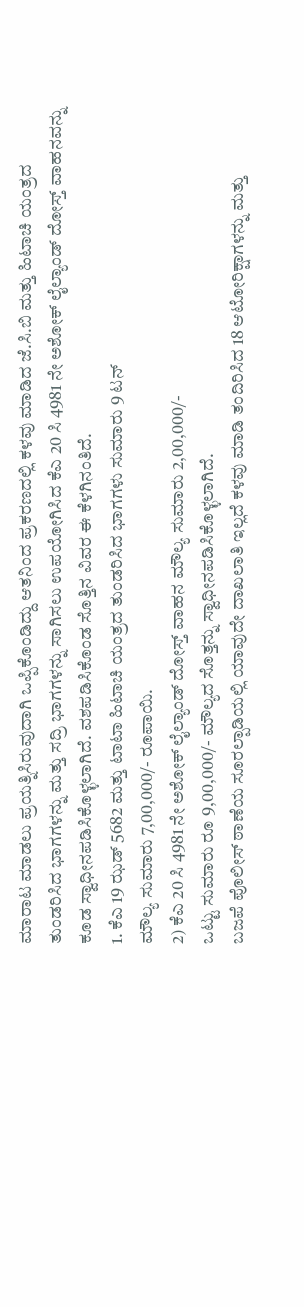ಮಾರಾಟ ಮಾಡಲು ಪ್ರಯತ್ನಿಸಿರುವುದಾಗಿ ಒಪ್ಪಿಕೊಂಡಿದ್ದು ಆತನಿಂದ ಪ್ರಕರಣದಲ್ಲಿ ಕಳವು ಮಾಡಿದ ಜೆ.ಸಿ.ಬಿ ಮತ್ತು ಹಿಟಾಚಿ ಯಂತ್ರದ ತುಂಡರಿಸಿದ ಭಾಗಗಳನ್ನು ಮತ್ತು ಸದ್ರಿ ಭಾಗಗಳನ್ನು ಸಾಗಿಸಲು ಉಪಯೋಗಿಸಿದ ಕೆಎ 20 ಸಿ 4981 ನೇ ಅಶೋಕ್ ಲೈಲ್ಯಾಂಡ್ ದೋಸ್ತ್ ವಾಹನವನ್ನು ಕೂಡ ಸ್ವಾಧೀನಪಡಿಸಿಕೊಳ್ಳಲಾಗಿದೆ. ವಶಪಡಿಸಿಕೊಂಡ ಸೊತ್ತಿನ ವಿವರ ಈ ಕೆಳಗಿನಂತಿದೆ.
1. ಕೆಎ 19 ಝಡ್ 5682 ಮತ್ತು ಟಾಟಾ ಹಿಟಾಚಿ ಯಂತ್ರದ ತುಂಡರಿಸಿದ ಭಾಗಗಳು ಸುಮಾರು 9 ಟನ್
ಮೌಲ್ಯ ಸುಮಾರು 7,00,000/- ರೂಪಾಯಿ.
2) ಕೆಎ 20 ಸಿ 4981 ನೇ ಅಶೋಕ್ ಲೈಲ್ಯಾಂಡ್ ದೋಸ್ತ್ ವಾಹನ ಮೌಲ್ಯ ಸುಮಾರು 2,00,000/-
ಒಟ್ಟು ಸುಮಾರು ರೂ 9,00,000/- ಮೌಲ್ಯದ ಸೊತ್ತನ್ನು ಸ್ವಾಧೀನಪಡಿಸಿಕೊಳ್ಳಲಾಗಿದೆ.
ಬಜಪೆ ಪೊಲೀಸ್ ಠಾಣೆಯ ಸೂರಲ್ಪಾಡಿಯಲ್ಲಿ ಯಾವುದೇ ದಾಖಲಾತಿ ಇಲ್ಲದೆ ಕಳವು ಮಾಡಿ ತಂದಿರಿಸಿದ 18 ಆಟೋರಿಕ್ಷಾಗಳನ್ನು ಮತ್ತು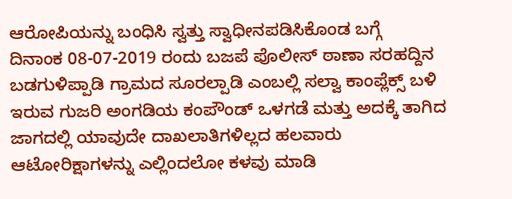ಆರೋಪಿಯನ್ನು ಬಂಧಿಸಿ ಸ್ವತ್ತು ಸ್ವಾಧೀನಪಡಿಸಿಕೊಂಡ ಬಗ್ಗೆ
ದಿನಾಂಕ 08-07-2019 ರಂದು ಬಜಪೆ ಪೊಲೀಸ್ ಠಾಣಾ ಸರಹದ್ದಿನ ಬಡಗುಳಿಪ್ಪಾಡಿ ಗ್ರಾಮದ ಸೂರಲ್ಪಾಡಿ ಎಂಬಲ್ಲಿ ಸಲ್ವಾ ಕಾಂಪ್ಲೆಕ್ಸ್ ಬಳಿ ಇರುವ ಗುಜರಿ ಅಂಗಡಿಯ ಕಂಪೌಂಡ್ ಒಳಗಡೆ ಮತ್ತು ಅದಕ್ಕೆ ತಾಗಿದ ಜಾಗದಲ್ಲಿ ಯಾವುದೇ ದಾಖಲಾತಿಗಳಿಲ್ಲದ ಹಲವಾರು ಆಟೋರಿಕ್ಷಾಗಳನ್ನು ಎಲ್ಲಿಂದಲೋ ಕಳವು ಮಾಡಿ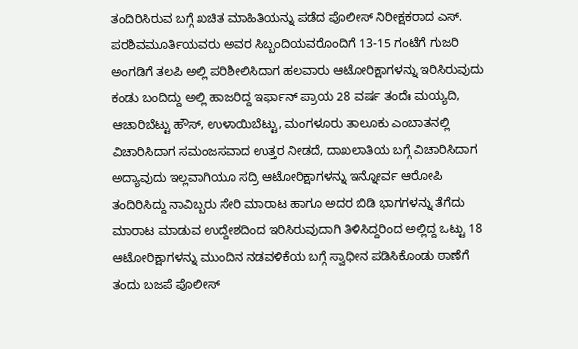ತಂದಿರಿಸಿರುವ ಬಗ್ಗೆ ಖಚಿತ ಮಾಹಿತಿಯನ್ನು ಪಡೆದ ಪೊಲೀಸ್ ನಿರೀಕ್ಷಕರಾದ ಎಸ್. ಪರಶಿವಮೂರ್ತಿಯವರು ಅವರ ಸಿಬ್ಬಂದಿಯವರೊಂದಿಗೆ 13-15 ಗಂಟೆಗೆ ಗುಜರಿ ಅಂಗಡಿಗೆ ತಲಪಿ ಅಲ್ಲಿ ಪರಿಶೀಲಿಸಿದಾಗ ಹಲವಾರು ಆಟೋರಿಕ್ಷಾಗಳನ್ನು ಇರಿಸಿರುವುದು ಕಂಡು ಬಂದಿದ್ದು ಅಲ್ಲಿ ಹಾಜರಿದ್ದ ಇರ್ಫಾನ್ ಪ್ರಾಯ 28 ವರ್ಷ ತಂದೆಃ ಮಯ್ಯದಿ, ಆಚಾರಿಬೆಟ್ಟು ಹೌಸ್, ಉಳಾಯಿಬೆಟ್ಟು, ಮಂಗಳೂರು ತಾಲೂಕು ಎಂಬಾತನಲ್ಲಿ ವಿಚಾರಿಸಿದಾಗ ಸಮಂಜಸವಾದ ಉತ್ತರ ನೀಡದೆ, ದಾಖಲಾತಿಯ ಬಗ್ಗೆ ವಿಚಾರಿಸಿದಾಗ ಅದ್ಯಾವುದು ಇಲ್ಲವಾಗಿಯೂ ಸದ್ರಿ ಆಟೋರಿಕ್ಷಾಗಳನ್ನು ಇನ್ನೋರ್ವ ಆರೋಪಿ ತಂದಿರಿಸಿದ್ದು ನಾವಿಬ್ಬರು ಸೇರಿ ಮಾರಾಟ ಹಾಗೂ ಅದರ ಬಿಡಿ ಭಾಗಗಳನ್ನು ತೆಗೆದು ಮಾರಾಟ ಮಾಡುವ ಉದ್ದೇಶದಿಂದ ಇರಿಸಿರುವುದಾಗಿ ತಿಳಿಸಿದ್ದರಿಂದ ಅಲ್ಲಿದ್ದ ಒಟ್ಟು 18 ಆಟೋರಿಕ್ಷಾಗಳನ್ನು ಮುಂದಿನ ನಡವಳಿಕೆಯ ಬಗ್ಗೆ ಸ್ವಾಧೀನ ಪಡಿಸಿಕೊಂಡು ಠಾಣೆಗೆ ತಂದು ಬಜಪೆ ಪೊಲೀಸ್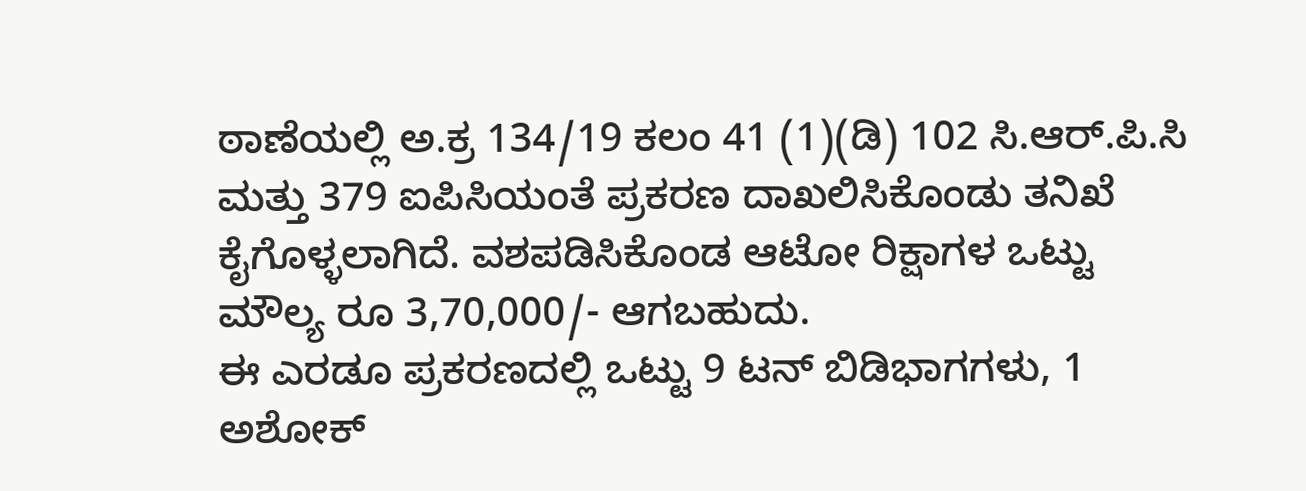ಠಾಣೆಯಲ್ಲಿ ಅ.ಕ್ರ 134/19 ಕಲಂ 41 (1)(ಡಿ) 102 ಸಿ.ಆರ್.ಪಿ.ಸಿ ಮತ್ತು 379 ಐಪಿಸಿಯಂತೆ ಪ್ರಕರಣ ದಾಖಲಿಸಿಕೊಂಡು ತನಿಖೆ ಕೈಗೊಳ್ಳಲಾಗಿದೆ. ವಶಪಡಿಸಿಕೊಂಡ ಆಟೋ ರಿಕ್ಷಾಗಳ ಒಟ್ಟು ಮೌಲ್ಯ ರೂ 3,70,000/- ಆಗಬಹುದು.
ಈ ಎರಡೂ ಪ್ರಕರಣದಲ್ಲಿ ಒಟ್ಟು 9 ಟನ್ ಬಿಡಿಭಾಗಗಳು, 1 ಅಶೋಕ್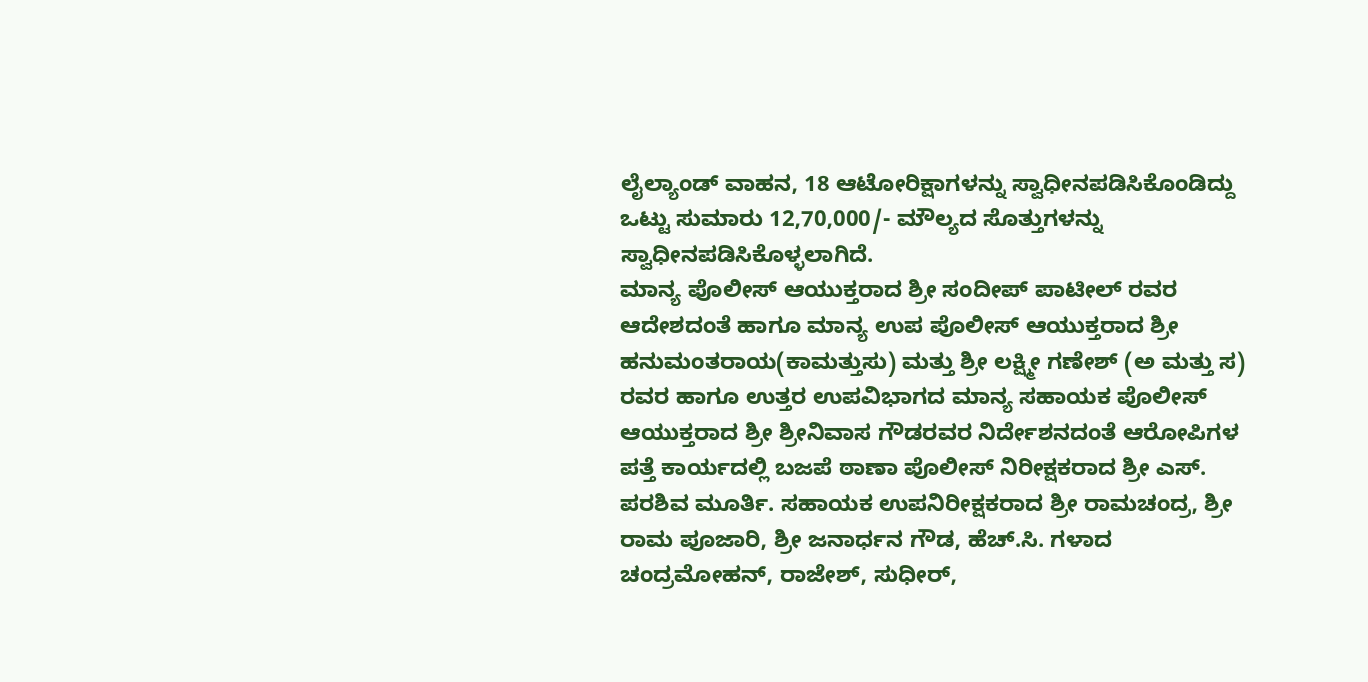ಲೈಲ್ಯಾಂಡ್ ವಾಹನ, 18 ಆಟೋರಿಕ್ಷಾಗಳನ್ನು ಸ್ವಾಧೀನಪಡಿಸಿಕೊಂಡಿದ್ದು ಒಟ್ಟು ಸುಮಾರು 12,70,000/- ಮೌಲ್ಯದ ಸೊತ್ತುಗಳನ್ನು ಸ್ವಾಧೀನಪಡಿಸಿಕೊಳ್ಳಲಾಗಿದೆ.
ಮಾನ್ಯ ಪೊಲೀಸ್ ಆಯುಕ್ತರಾದ ಶ್ರೀ ಸಂದೀಪ್ ಪಾಟೀಲ್ ರವರ ಆದೇಶದಂತೆ ಹಾಗೂ ಮಾನ್ಯ ಉಪ ಪೊಲೀಸ್ ಆಯುಕ್ತರಾದ ಶ್ರೀ ಹನುಮಂತರಾಯ(ಕಾಮತ್ತುಸು) ಮತ್ತು ಶ್ರೀ ಲಕ್ಷ್ಮೀ ಗಣೇಶ್ (ಅ ಮತ್ತು ಸ) ರವರ ಹಾಗೂ ಉತ್ತರ ಉಪವಿಭಾಗದ ಮಾನ್ಯ ಸಹಾಯಕ ಪೊಲೀಸ್ ಆಯುಕ್ತರಾದ ಶ್ರೀ ಶ್ರೀನಿವಾಸ ಗೌಡರವರ ನಿರ್ದೇಶನದಂತೆ ಆರೋಪಿಗಳ ಪತ್ತೆ ಕಾರ್ಯದಲ್ಲಿ ಬಜಪೆ ಠಾಣಾ ಪೊಲೀಸ್ ನಿರೀಕ್ಷಕರಾದ ಶ್ರೀ ಎಸ್. ಪರಶಿವ ಮೂರ್ತಿ. ಸಹಾಯಕ ಉಪನಿರೀಕ್ಷಕರಾದ ಶ್ರೀ ರಾಮಚಂದ್ರ, ಶ್ರೀ ರಾಮ ಪೂಜಾರಿ, ಶ್ರೀ ಜನಾರ್ಧನ ಗೌಡ, ಹೆಚ್.ಸಿ. ಗಳಾದ ಚಂದ್ರಮೋಹನ್, ರಾಜೇಶ್, ಸುಧೀರ್,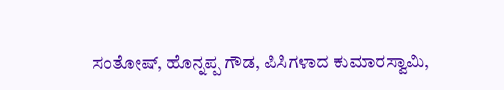ಸಂತೋಷ್, ಹೊನ್ನಪ್ಪ ಗೌಡ, ಪಿಸಿಗಳಾದ ಕುಮಾರಸ್ವಾಮಿ,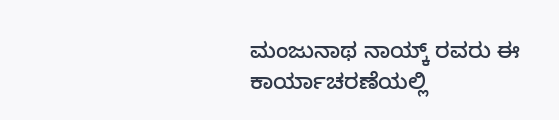ಮಂಜುನಾಥ ನಾಯ್ಕ್ ರವರು ಈ ಕಾರ್ಯಾಚರಣೆಯಲ್ಲಿ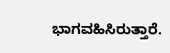ಭಾಗವಹಿಸಿರುತ್ತಾರೆ.